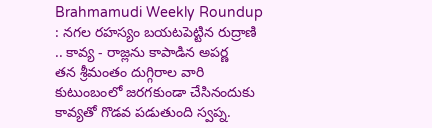Brahmamudi Weekly Roundup : నగల రహస్యం బయటపెట్టిన రుద్రాణి .. కావ్య - రాజ్లను కాపాడిన అపర్ణ
తన శ్రీమంతం దుగ్గిరాల వారి కుటుంబంలో జరగకుండా చేసినందుకు కావ్యతో గొడవ పడుతుంది స్వప్న.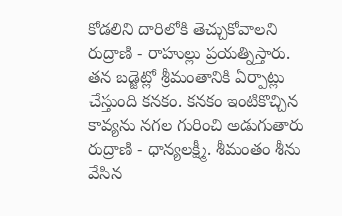కోడలిని దారిలోకి తెచ్చుకోవాలని రుద్రాణి - రాహుల్లు ప్రయత్నిస్తారు. తన బడ్జెట్లో శ్రీమంతానికి ఏర్పాట్లు చేస్తుంది కనకం. కనకం ఇంటికొచ్చిన కావ్యను నగల గురించి అడుగుతారు రుద్రాణి - ధాన్యలక్ష్మీ. శీమంతం శీను వేసిన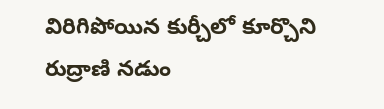విరిగిపోయిన కుర్చీలో కూర్చొని రుద్రాణి నడుం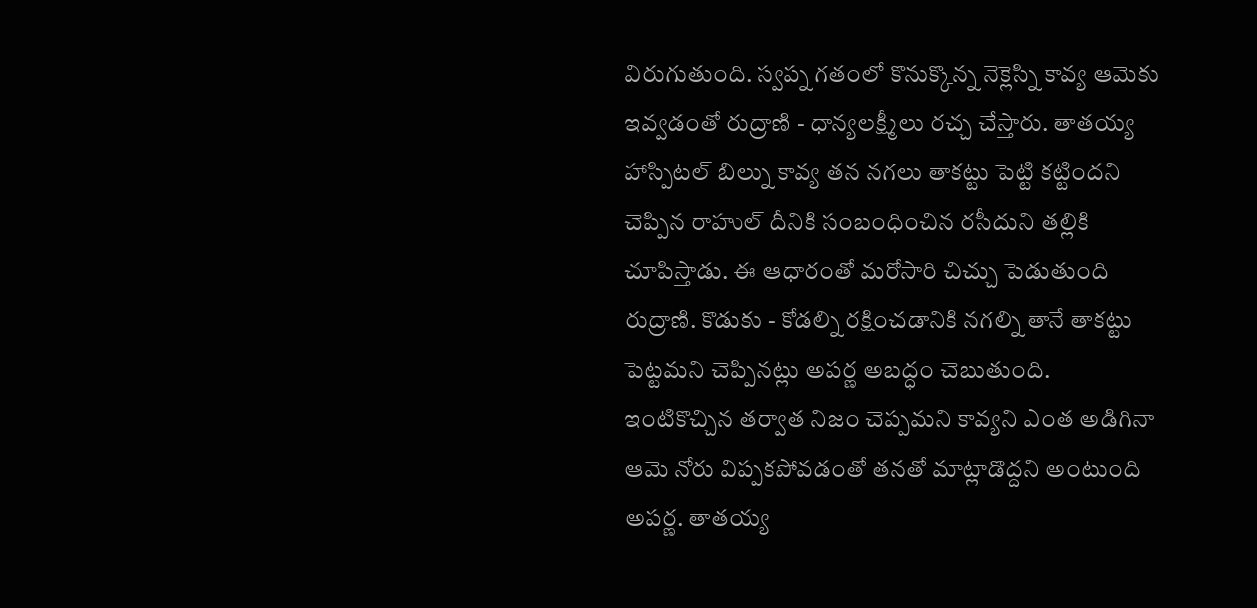విరుగుతుంది. స్వప్న గతంలో కొనుక్కొన్న నెక్లెస్ని కావ్య ఆమెకు ఇవ్వడంతో రుద్రాణి - ధాన్యలక్ష్మీలు రచ్చ చేస్తారు. తాతయ్య హాస్పిటల్ బిల్ను కావ్య తన నగలు తాకట్టు పెట్టి కట్టిందని చెప్పిన రాహుల్ దీనికి సంబంధించిన రసీదుని తల్లికి చూపిస్తాడు. ఈ ఆధారంతో మరోసారి చిచ్చు పెడుతుంది రుద్రాణి. కొడుకు - కోడల్ని రక్షించడానికి నగల్ని తానే తాకట్టు పెట్టమని చెప్పినట్లు అపర్ణ అబద్ధం చెబుతుంది. ఇంటికొచ్చిన తర్వాత నిజం చెప్పమని కావ్యని ఎంత అడిగినా ఆమె నోరు విప్పకపోవడంతో తనతో మాట్లాడొద్దని అంటుంది అపర్ణ. తాతయ్య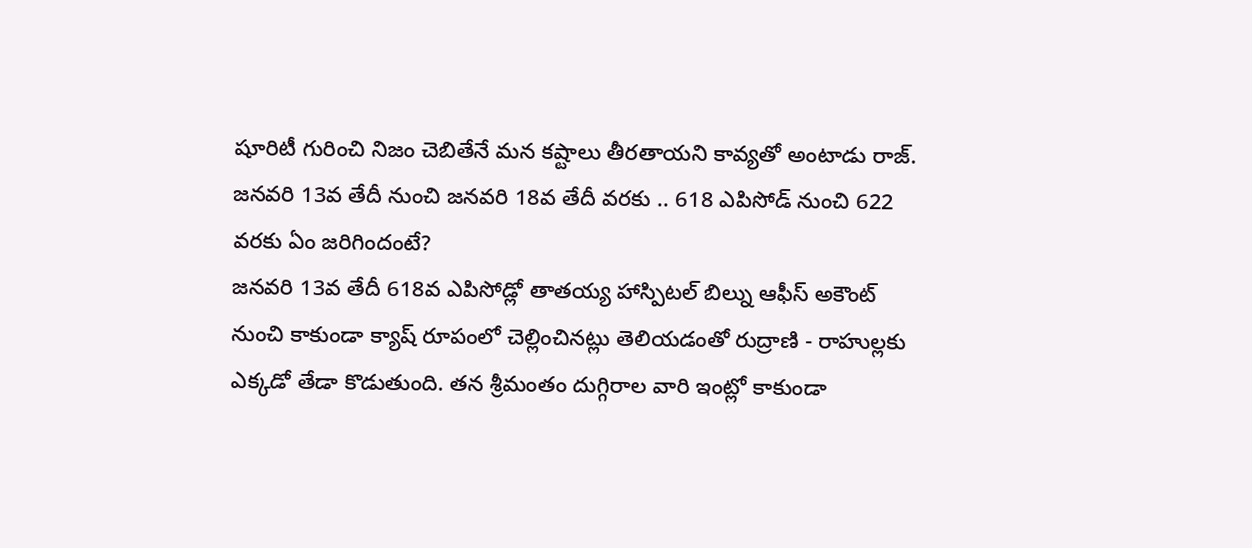షూరిటీ గురించి నిజం చెబితేనే మన కష్టాలు తీరతాయని కావ్యతో అంటాడు రాజ్.
జనవరి 13వ తేదీ నుంచి జనవరి 18వ తేదీ వరకు .. 618 ఎపిసోడ్ నుంచి 622 వరకు ఏం జరిగిందంటే?
జనవరి 13వ తేదీ 618వ ఎపిసోడ్లో తాతయ్య హాస్పిటల్ బిల్ను ఆఫీస్ అకౌంట్ నుంచి కాకుండా క్యాష్ రూపంలో చెల్లించినట్లు తెలియడంతో రుద్రాణి - రాహుల్లకు ఎక్కడో తేడా కొడుతుంది. తన శ్రీమంతం దుగ్గిరాల వారి ఇంట్లో కాకుండా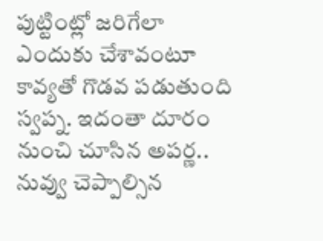పుట్టింట్లో జరిగేలా ఎందుకు చేశావంటూ కావ్యతో గొడవ పడుతుంది స్వప్న. ఇదంతా దూరం నుంచి చూసిన అపర్ణ.. నువ్వు చెప్పాల్సిన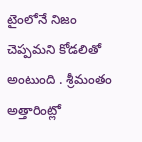టైంలోనే నిజం చెప్పమని కోడలితో అంటుంది . శ్రీమంతం అత్తారింట్లో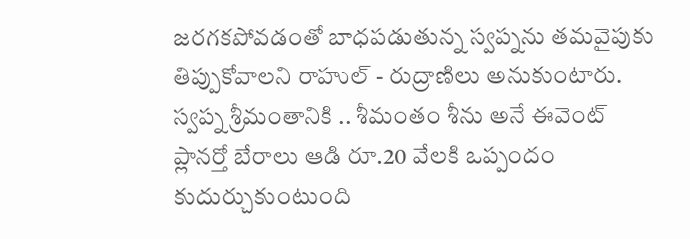జరగకపోవడంతో బాధపడుతున్న స్వప్నను తమవైపుకు తిప్పుకోవాలని రాహుల్ - రుద్రాణిలు అనుకుంటారు. స్వప్న శ్రీమంతానికి .. శీమంతం శీను అనే ఈవెంట్ ప్లానర్తో బేరాలు ఆడి రూ.20 వేలకి ఒప్పందం కుదుర్చుకుంటుంది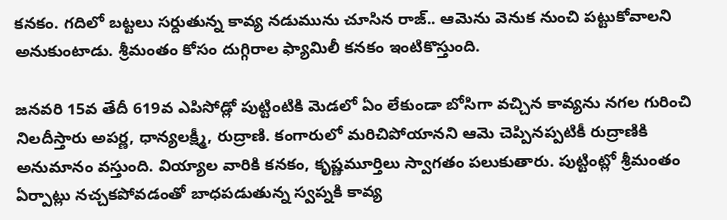కనకం. గదిలో బట్టలు సర్దుతున్న కావ్య నడుమును చూసిన రాజ్.. ఆమెను వెనుక నుంచి పట్టుకోవాలని అనుకుంటాడు. శ్రీమంతం కోసం దుగ్గిరాల ఫ్యామిలీ కనకం ఇంటికొస్తుంది.

జనవరి 15వ తేదీ 619వ ఎపిసోడ్లో పుట్టింటికి మెడలో ఏం లేకుండా బోసిగా వచ్చిన కావ్యను నగల గురించి నిలదీస్తారు అపర్ణ, ధాన్యలక్ష్మీ, రుద్రాణి. కంగారులో మరిచిపోయానని ఆమె చెప్పినప్పటికీ రుద్రాణికి అనుమానం వస్తుంది. వియ్యాల వారికి కనకం, కృష్ణమూర్తిలు స్వాగతం పలుకుతారు. పుట్టింట్లో శ్రీమంతం ఏర్పాట్లు నచ్చకపోవడంతో బాధపడుతున్న స్వప్నకి కావ్య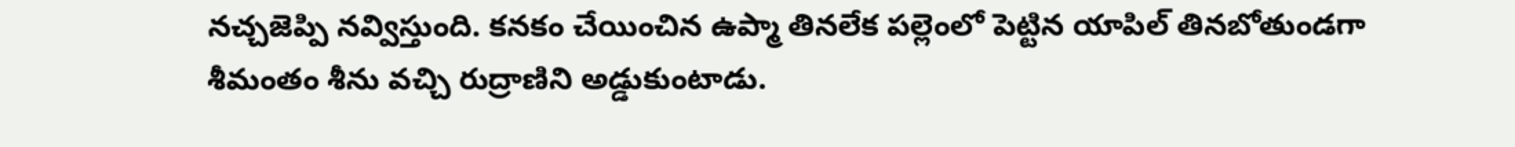నచ్చజెప్పి నవ్విస్తుంది. కనకం చేయించిన ఉప్మా తినలేక పల్లెంలో పెట్టిన యాపిల్ తినబోతుండగా శీమంతం శీను వచ్చి రుద్రాణిని అడ్డుకుంటాడు.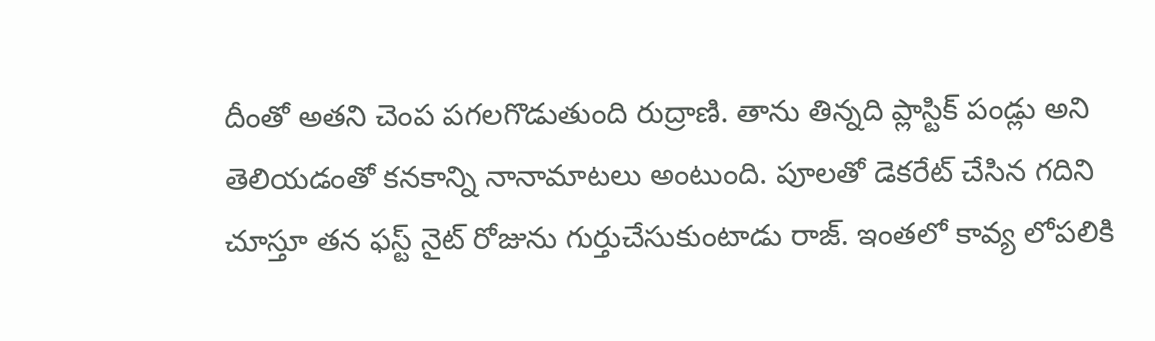దీంతో అతని చెంప పగలగొడుతుంది రుద్రాణి. తాను తిన్నది ప్లాస్టిక్ పండ్లు అని తెలియడంతో కనకాన్ని నానామాటలు అంటుంది. పూలతో డెకరేట్ చేసిన గదిని చూస్తూ తన ఫస్ట్ నైట్ రోజును గుర్తుచేసుకుంటాడు రాజ్. ఇంతలో కావ్య లోపలికి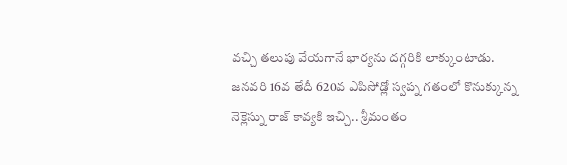వచ్చి తలుపు వేయగానే భార్యను దగ్గరికి లాక్కుంటాడు.
జనవరి 16వ తేదీ 620వ ఎపిసోడ్లో స్వప్న గతంలో కొనుక్కున్న నెక్లెస్ను రాజ్ కావ్యకి ఇచ్చి.. శ్రీమంతం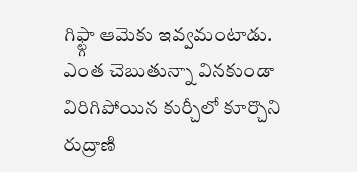గిఫ్ట్గా ఆమెకు ఇవ్వమంటాడు. ఎంత చెబుతున్నా వినకుండా విరిగిపోయిన కుర్చీలో కూర్చొని రుద్రాణి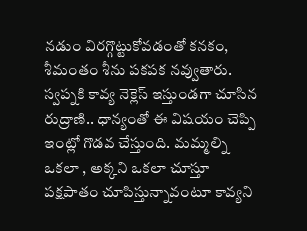నడుం విరగ్గొట్టుకోవడంతో కనకం, శీమంతం శీను పకపక నవ్వుతారు. స్వప్నకి కావ్య నెక్లెస్ ఇస్తుండగా చూసిన రుద్రాణి.. ధాన్యంతో ఈ విషయం చెప్పి ఇంట్లో గొడవ చేస్తుంది. మమ్మల్ని ఒకలా , అక్కని ఒకలా చూస్తూ పక్షపాతం చూపిస్తున్నావంటూ కావ్యని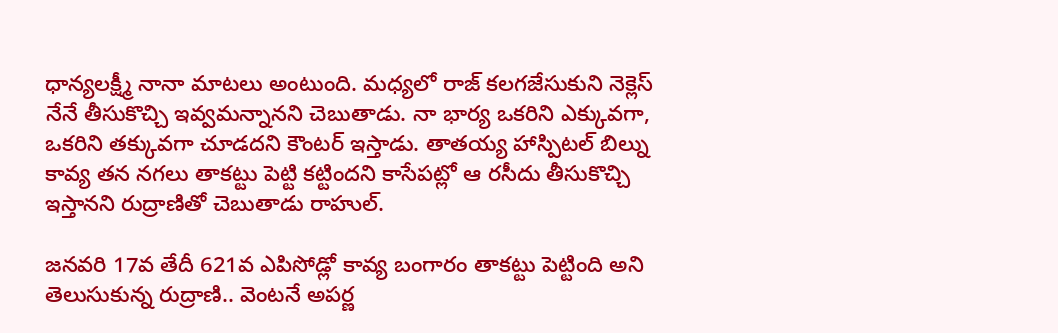ధాన్యలక్ష్మీ నానా మాటలు అంటుంది. మధ్యలో రాజ్ కలగజేసుకుని నెక్లెస్ నేనే తీసుకొచ్చి ఇవ్వమన్నానని చెబుతాడు. నా భార్య ఒకరిని ఎక్కువగా, ఒకరిని తక్కువగా చూడదని కౌంటర్ ఇస్తాడు. తాతయ్య హాస్పిటల్ బిల్ను కావ్య తన నగలు తాకట్టు పెట్టి కట్టిందని కాసేపట్లో ఆ రసీదు తీసుకొచ్చి ఇస్తానని రుద్రాణితో చెబుతాడు రాహుల్.

జనవరి 17వ తేదీ 621వ ఎపిసోడ్లో కావ్య బంగారం తాకట్టు పెట్టింది అని తెలుసుకున్న రుద్రాణి.. వెంటనే అపర్ణ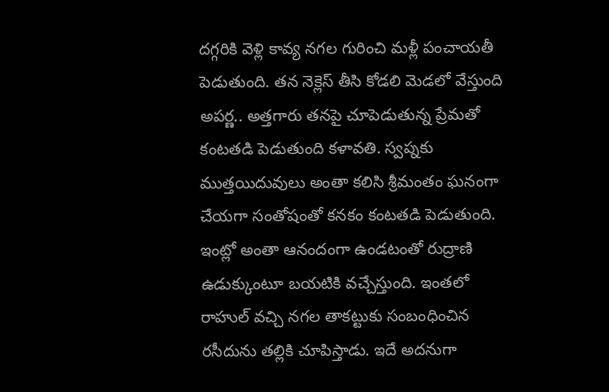దగ్గరికి వెళ్లి కావ్య నగల గురించి మళ్లీ పంచాయతీ పెడుతుంది. తన నెక్లెస్ తీసి కోడలి మెడలో వేస్తుంది అపర్ణ.. అత్తగారు తనపై చూపెడుతున్న ప్రేమతో కంటతడి పెడుతుంది కళావతి. స్వప్నకు ముత్తయిదువులు అంతా కలిసి శ్రీమంతం ఘనంగా చేయగా సంతోషంతో కనకం కంటతడి పెడుతుంది. ఇంట్లో అంతా ఆనందంగా ఉండటంతో రుద్రాణి ఉడుక్కుంటూ బయటికి వచ్చేస్తుంది. ఇంతలో రాహుల్ వచ్చి నగల తాకట్టుకు సంబంధించిన రసీదును తల్లికి చూపిస్తాడు. ఇదే అదనుగా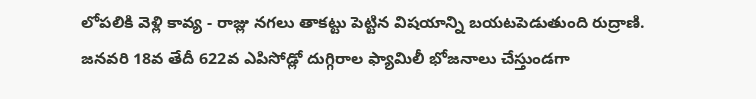లోపలికి వెళ్లి కావ్య - రాజ్లు నగలు తాకట్టు పెట్టిన విషయాన్ని బయటపెడుతుంది రుద్రాణి.
జనవరి 18వ తేదీ 622వ ఎపిసోడ్లో దుగ్గిరాల ఫ్యామిలీ భోజనాలు చేస్తుండగా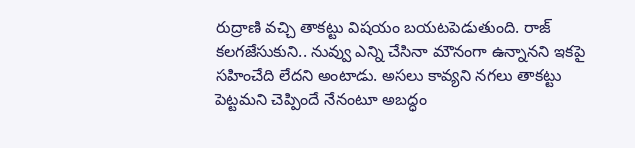రుద్రాణి వచ్చి తాకట్టు విషయం బయటపెడుతుంది. రాజ్ కలగజేసుకుని.. నువ్వు ఎన్ని చేసినా మౌనంగా ఉన్నానని ఇకపై సహించేది లేదని అంటాడు. అసలు కావ్యని నగలు తాకట్టు పెట్టమని చెప్పిందే నేనంటూ అబద్ధం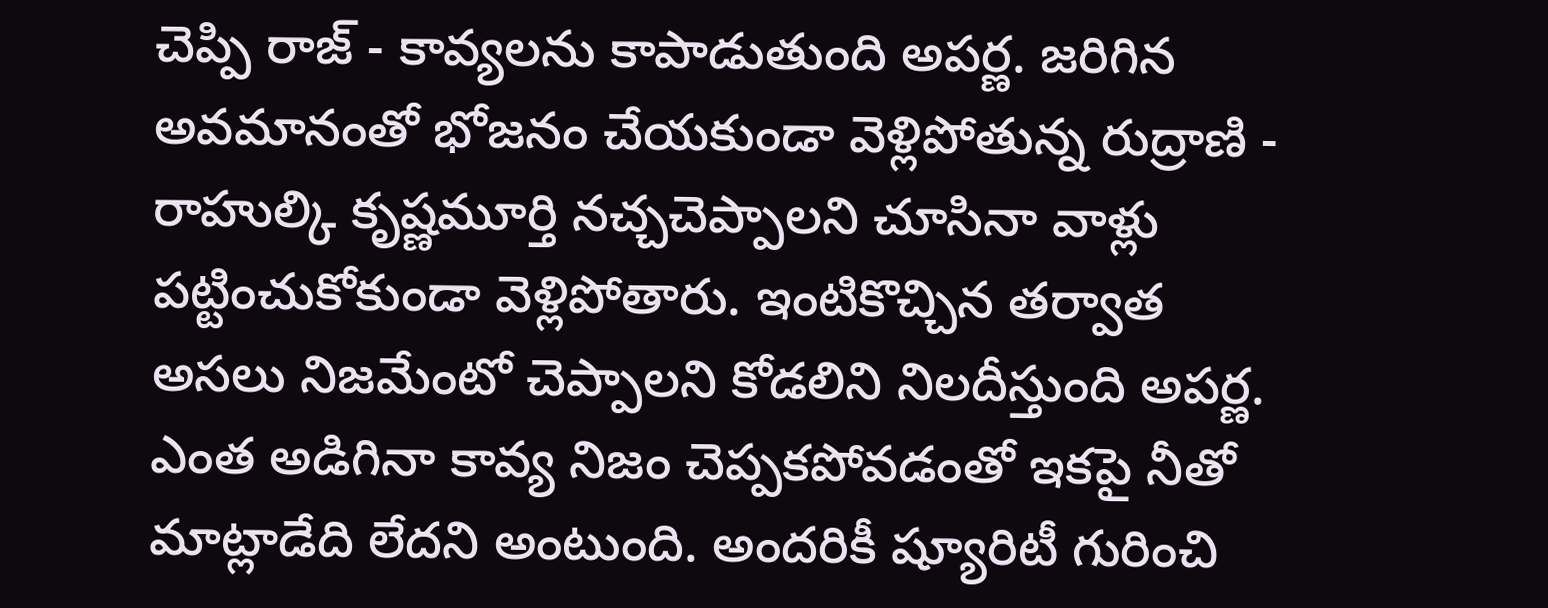చెప్పి రాజ్ - కావ్యలను కాపాడుతుంది అపర్ణ. జరిగిన అవమానంతో భోజనం చేయకుండా వెళ్లిపోతున్న రుద్రాణి - రాహుల్కి కృష్ణమూర్తి నచ్చచెప్పాలని చూసినా వాళ్లు పట్టించుకోకుండా వెళ్లిపోతారు. ఇంటికొచ్చిన తర్వాత అసలు నిజమేంటో చెప్పాలని కోడలిని నిలదీస్తుంది అపర్ణ. ఎంత అడిగినా కావ్య నిజం చెప్పకపోవడంతో ఇకపై నీతో మాట్లాడేది లేదని అంటుంది. అందరికీ ష్యూరిటీ గురించి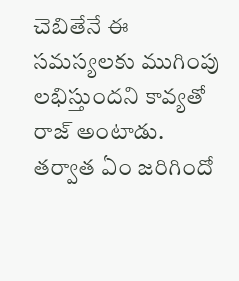చెబితేనే ఈ సమస్యలకు ముగింపు లభిస్తుందని కావ్యతో రాజ్ అంటాడు. తర్వాత ఏం జరిగిందో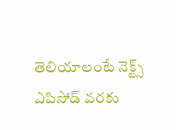తెలియాలంటే నెక్ట్స్ ఎపిసోడ్ వరకు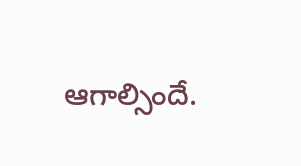ఆగాల్సిందే.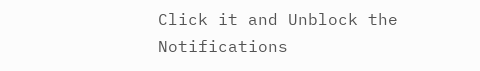Click it and Unblock the Notifications